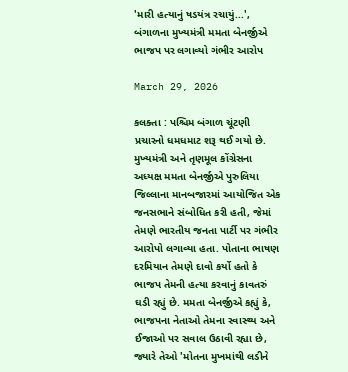'મારી હત્યાનું ષડયંત્ર રચાયું...', બંગાળના મુખ્યમંત્રી મમતા બેનર્જીએ ભાજપ પર લગાવ્યો ગંભીર આરોપ

March 29, 2026

કલક્તા : પશ્ચિમ બંગાળ ચૂંટણી પ્રચારનો ધમધમાટ શરૂ થઈ ગયો છે. મુખ્યમંત્રી અને તૃણમૂલ કોંગ્રેસના અધ્યક્ષ મમતા બેનર્જીએ પુરુલિયા જિલ્લાના માનબજારમાં આયોજિત એક જનસભાને સંબોધિત કરી હતી, જેમાં તેમણે ભારતીય જનતા પાર્ટી પર ગંભીર આરોપો લગાવ્યા હતા. પોતાના ભાષણ દરમિયાન તેમણે દાવો કર્યો હતો કે ભાજપ તેમની હત્યા કરવાનું કાવતરું ઘડી રહ્યું છે. મમતા બેનર્જીએ કહ્યું કે, ભાજપના નેતાઓ તેમના સ્વાસ્થ્ય અને ઈજાઓ પર સવાલ ઉઠાવી રહ્યા છે, જ્યારે તેઓ 'મોતના મુખમાંથી લડીને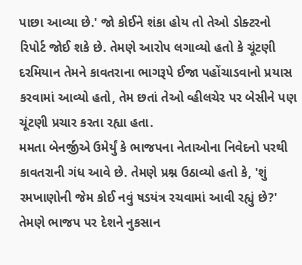પાછા આવ્યા છે.' જો કોઈને શંકા હોય તો તેઓ ડોક્ટરનો રિપોર્ટ જોઈ શકે છે. તેમણે આરોપ લગાવ્યો હતો કે ચૂંટણી દરમિયાન તેમને કાવતરાના ભાગરૂપે ઈજા પહોંચાડવાનો પ્રયાસ કરવામાં આવ્યો હતો, તેમ છતાં તેઓ વ્હીલચેર પર બેસીને પણ ચૂંટણી પ્રચાર કરતા રહ્યા હતા.
મમતા બેનર્જીએ ઉમેર્યું કે ભાજપના નેતાઓના નિવેદનો પરથી કાવતરાની ગંધ આવે છે. તેમણે પ્રશ્ન ઉઠાવ્યો હતો કે, 'શું રમખાણોની જેમ કોઈ નવું ષડયંત્ર રચવામાં આવી રહ્યું છે?' તેમણે ભાજપ પર દેશને નુકસાન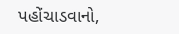પહોંચાડવાનો,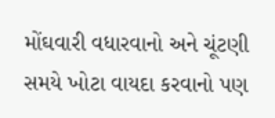મોંઘવારી વધારવાનો અને ચૂંટણી સમયે ખોટા વાયદા કરવાનો પણ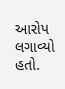આરોપ લગાવ્યો હતો.